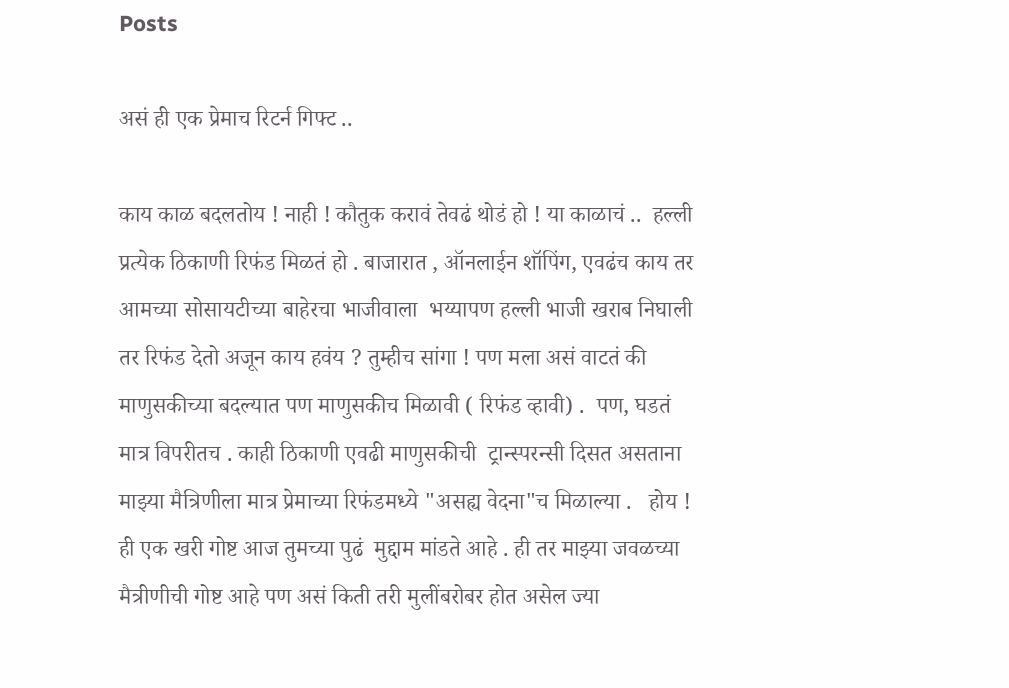Posts

असं ही एक प्रेमाच रिटर्न गिफ्ट ..

काय काळ बदलतोय ! नाही ! कौतुक करावं तेवढं थोडं हो ! या काळाचं ..  हल्ली प्रत्येक ठिकाणी रिफंड मिळतं हो . बाजारात , ऑनलाईन शॉपिंग, एवढंच काय तर आमच्या सोसायटीच्या बाहेरचा भाजीवाला  भय्यापण हल्ली भाजी खराब निघाली तर रिफंड देतो अजून काय हवंय ? तुम्हीच सांगा ! पण मला असं वाटतं की माणुसकीच्या बदल्यात पण माणुसकीच मिळावी ( रिफंड व्हावी) .  पण, घडतं मात्र विपरीतच . काही ठिकाणी एवढी माणुसकीची  ट्रान्स्परन्सी दिसत असताना माझ्या मैत्रिणीला मात्र प्रेमाच्या रिफंडमध्ये "असह्य वेदना"च मिळाल्या .   होय ! ही एक खरी गोष्ट आज तुमच्या पुढं  मुद्दाम मांडते आहे . ही तर माझ्या जवळच्या मैत्रीणीची गोष्ट आहे पण असं किती तरी मुलींबरोबर होत असेल ज्या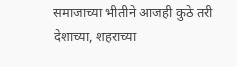समाजाच्या भीतीने आजही कुठे तरी देशाच्या, शहराच्या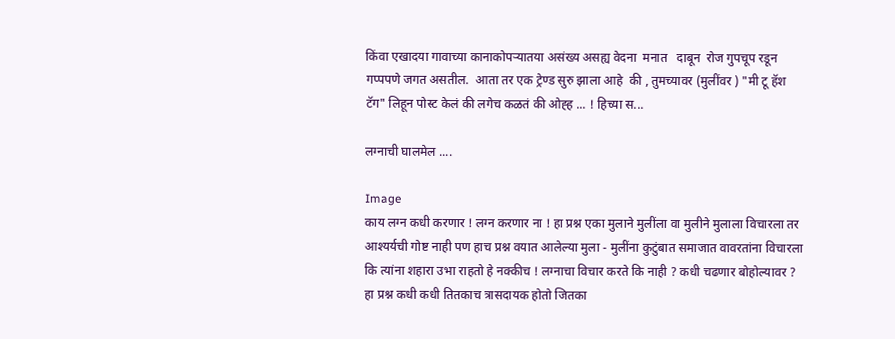किंवा एखादया गावाच्या कानाकोपऱ्यातया असंख्य असह्य वेदना  मनात   दाबून  रोज गुपचूप रडून गप्पपणे जगत असतील.  आता तर एक ट्रेण्ड सुरु झाला आहे  की , तुमच्यावर (मुलींवर ) "मी टू हॅश टॅग" लिहून पोस्ट केलं की लगेच कळतं की ओह्ह ... ! हिच्या स...

लग्नाची घालमेल ....

Image
काय लग्न कधी करणार ! लग्न करणार ना ! हा प्रश्न एका मुलाने मुलींला वा मुलीने मुलाला विचारला तर आश्यर्यची गोष्ट नाही पण हाच प्रश्न वयात आलेल्या मुला - मुलींना कुटुंबात समाजात वावरतांना विचारला कि त्यांना शहारा उभा राहतो हे नक्कीच ! लग्नाचा विचार करते कि नाही ? कधी चढणार बोहोल्यावर ? हा प्रश्न कधी कधी तितकाच त्रासदायक होतो जितका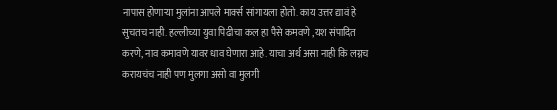नापास होणाऱ्या मुलांना आपले मार्क्स सांगायला होतो. काय उत्तर द्यावं हे सुचतच नाही. हल्लीच्या युवा पिढीचा कल हा पैसे कमवणे ,यश संपादित करणे, नाव कमावणे यावर धाव घेणारा आहे. याचा अर्थ असा नाही कि लग्नच करायचंच नाही पण मुलगा असो वा मुलगी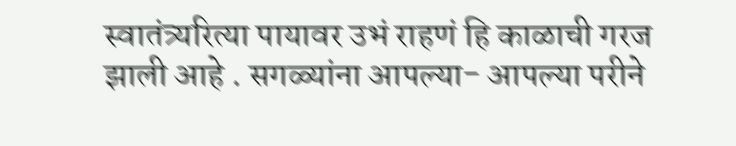स्वातंत्र्यरित्या पायावर उभं राहणं हि काळाची गरज झाली आहे . सगळ्यांना आपल्या- आपल्या परीने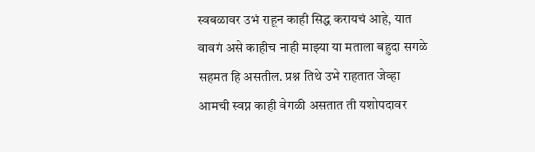स्वबळावर उभं राहून काही सिद्ध करायचं आहे, यात वावगं असे काहीच नाही माझ्या या मताला बहुदा सगळे सहमत हि असतील. प्रश्न तिथे उभे राहतात जेव्हा आमची स्वप्न काही वेगळी असतात ती यशोपदावर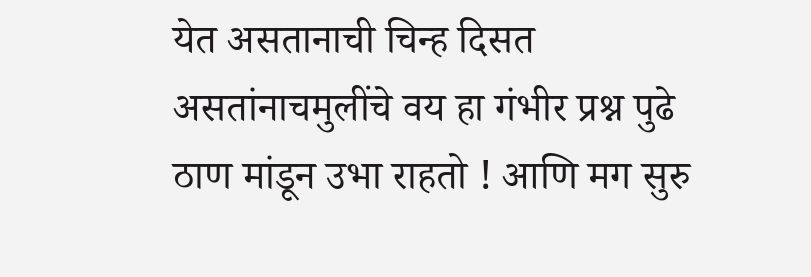येत असतानाची चिन्ह दिसत असतांनाचमुलींचे वय हा गंभीर प्रश्न पुढे ठाण मांडून उभा राहतो ! आणि मग सुरु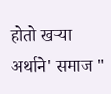होतो खऱ्या अर्थाने' समाज "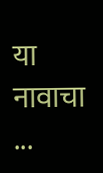या नावाचा ...